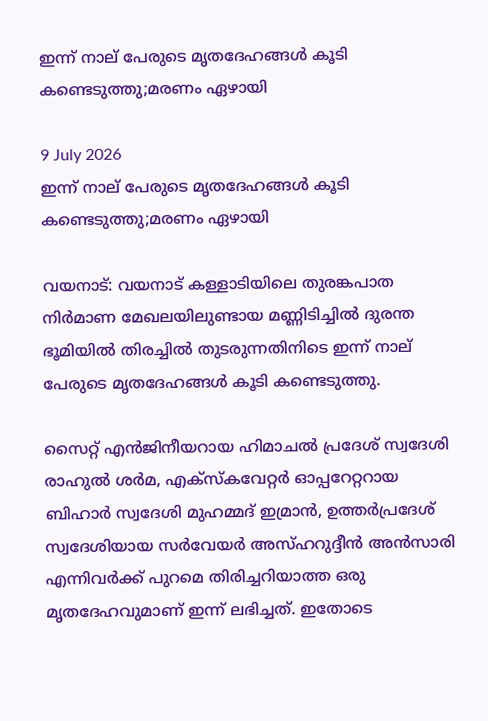ഇന്ന് നാല് പേരുടെ മൃതദേഹങ്ങൾ കൂടി കണ്ടെടുത്തു;മരണം ഏഴായി

9 July 2026
ഇന്ന് നാല് പേരുടെ മൃതദേഹങ്ങൾ കൂടി കണ്ടെടുത്തു;മരണം ഏഴായി

വയനാട്: വയനാട് കള്ളാടിയിലെ തുരങ്കപാത നിർമാണ മേഖലയിലുണ്ടായ മണ്ണിടിച്ചിൽ ദുരന്ത ഭൂമിയിൽ തിരച്ചിൽ തുടരുന്നതിനിടെ ഇന്ന് നാല് പേരുടെ മൃതദേഹങ്ങൾ കൂടി കണ്ടെടുത്തു.

സൈറ്റ് എൻജിനീയറായ ഹിമാചൽ പ്രദേശ് സ്വദേശി രാഹുൽ ശർമ, എക്സ്‌കവേറ്റർ ഓപ്പറേറ്ററായ ബിഹാർ സ്വദേശി മുഹമ്മദ് ഇമ്രാൻ, ഉത്തർപ്രദേശ് സ്വദേശിയായ സർവേയർ അസ്ഹറുദ്ദീൻ അൻസാരി എന്നിവർക്ക് പുറമെ തിരിച്ചറിയാത്ത ഒരു മൃതദേഹവുമാണ് ഇന്ന് ലഭിച്ചത്. ഇതോടെ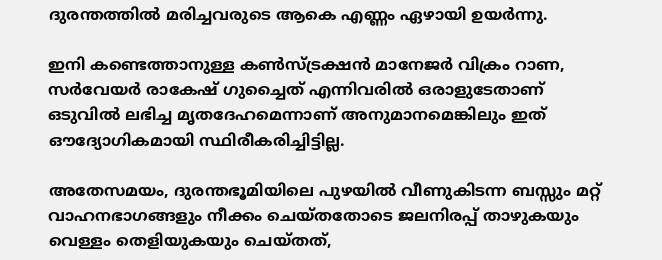ദുരന്തത്തിൽ മരിച്ചവരുടെ ആകെ എണ്ണം ഏഴായി ഉയർന്നു.

ഇനി കണ്ടെത്താനുള്ള കൺസ്ട്രക്ഷൻ മാനേജർ വിക്രം റാണ, സർവേയർ രാകേഷ് ഗുച്ചൈത് എന്നിവരിൽ ഒരാളുടേതാണ് ഒടുവിൽ ലഭിച്ച മൃതദേഹമെന്നാണ് അനുമാനമെങ്കിലും ഇത് ഔദ്യോഗികമായി സ്ഥിരീകരിച്ചിട്ടില്ല.

അതേസമയം, ദുരന്തഭൂമിയിലെ പുഴയിൽ വീണുകിടന്ന ബസ്സും മറ്റ് വാഹനഭാഗങ്ങളും നീക്കം ചെയ്തതോടെ ജലനിരപ്പ് താഴുകയും വെള്ളം തെളിയുകയും ചെയ്തത്,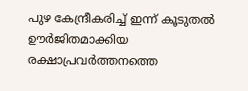പുഴ കേന്ദ്രീകരിച്ച് ഇന്ന് കൂടുതൽ ഊർജിതമാക്കിയ രക്ഷാപ്രവർത്തനത്തെ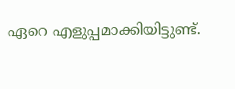ഏറെ എളുപ്പമാക്കിയിട്ടുണ്ട്.